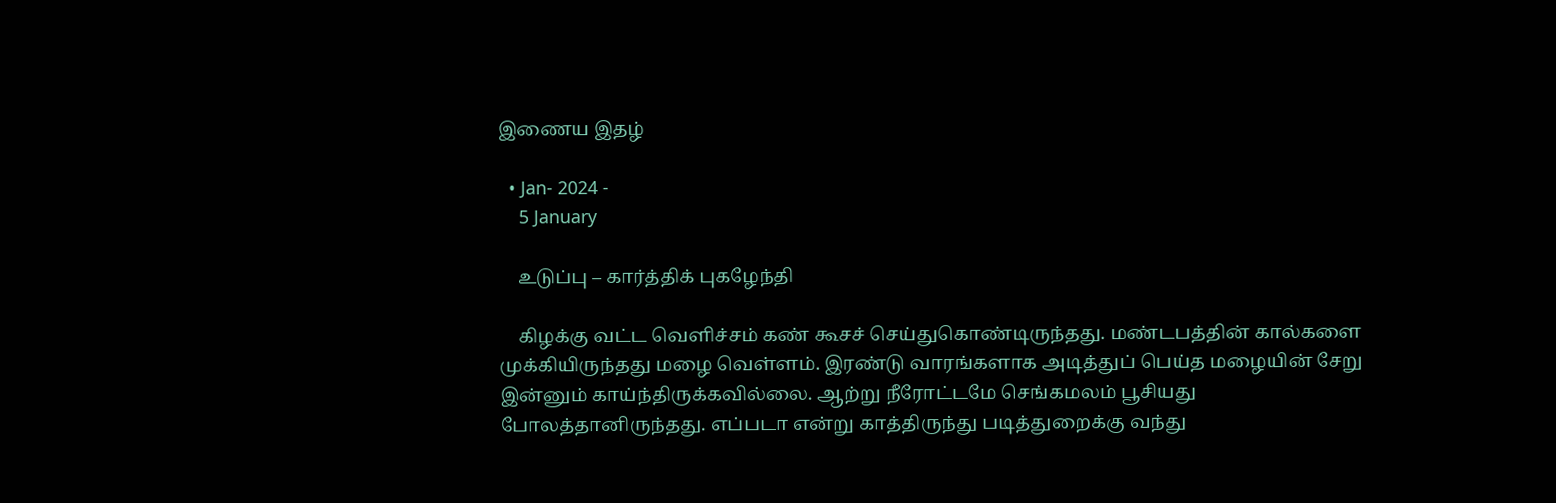இணைய இதழ்

  • Jan- 2024 -
    5 January

    உடுப்பு – கார்த்திக் புகழேந்தி

    கிழக்கு வட்ட வெளிச்சம் கண் கூசச் செய்துகொண்டிருந்தது. மண்டபத்தின் கால்களை முக்கியிருந்தது மழை வெள்ளம். இரண்டு வாரங்களாக அடித்துப் பெய்த மழையின் சேறு இன்னும் காய்ந்திருக்கவில்லை. ஆற்று நீரோட்டமே செங்கமலம் பூசியது போலத்தானிருந்தது. எப்படா என்று காத்திருந்து படித்துறைக்கு வந்து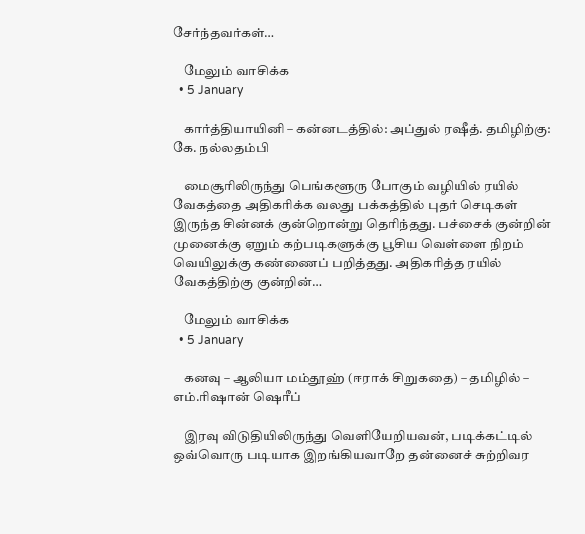சேர்ந்தவர்கள்…

    மேலும் வாசிக்க
  • 5 January

    கார்த்தியாயினி – கன்னடத்தில்: அப்துல் ரஷீத். தமிழிற்கு: கே. நல்லதம்பி

    மைசூரிலிருந்து பெங்களூரு போகும் வழியில் ரயில் வேகத்தை அதிகரிக்க வலது பக்கத்தில் புதர் செடிகள் இருந்த சின்னக் குன்றொன்று தெரிந்தது. பச்சைக் குன்றின் முனைக்கு ஏறும் கற்படிகளுக்கு பூசிய வெள்ளை நிறம் வெயிலுக்கு கண்ணைப் பறித்தது. அதிகரித்த ரயில் வேகத்திற்கு குன்றின்…

    மேலும் வாசிக்க
  • 5 January

    கனவு – ஆலியா மம்தூஹ் (ஈராக் சிறுகதை) – தமிழில் – எம்.ரிஷான் ஷெரீப்

    இரவு விடுதியிலிருந்து வெளியேறியவன், படிக்கட்டில் ஒவ்வொரு படியாக இறங்கியவாறே தன்னைச் சுற்றிவர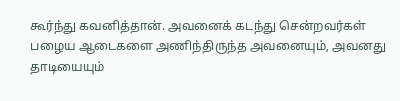கூர்ந்து கவனித்தான். அவனைக் கடந்து சென்றவர்கள் பழைய ஆடைகளை அணிந்திருந்த அவனையும், அவனது தாடியையும்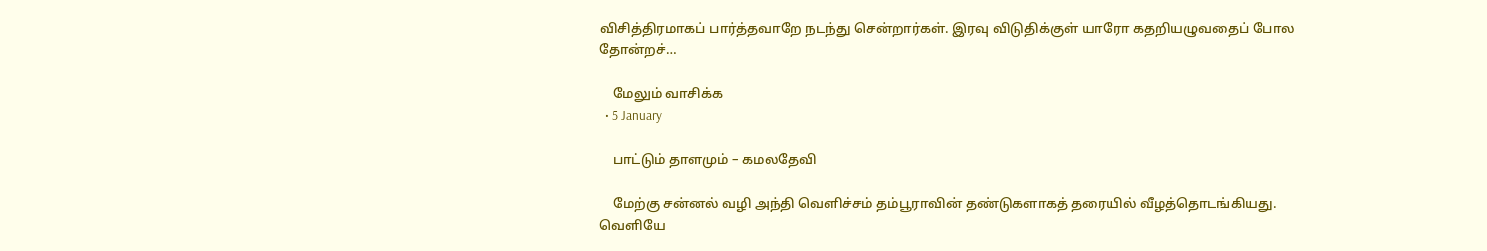விசித்திரமாகப் பார்த்தவாறே நடந்து சென்றார்கள். இரவு விடுதிக்குள் யாரோ கதறியழுவதைப் போல தோன்றச்…

    மேலும் வாசிக்க
  • 5 January

    பாட்டும் தாளமும் – கமலதேவி

    மேற்கு சன்னல் வழி அந்தி வெளிச்சம் தம்பூராவின் தண்டுகளாகத் தரையில் வீழத்தொடங்கியது. வெளியே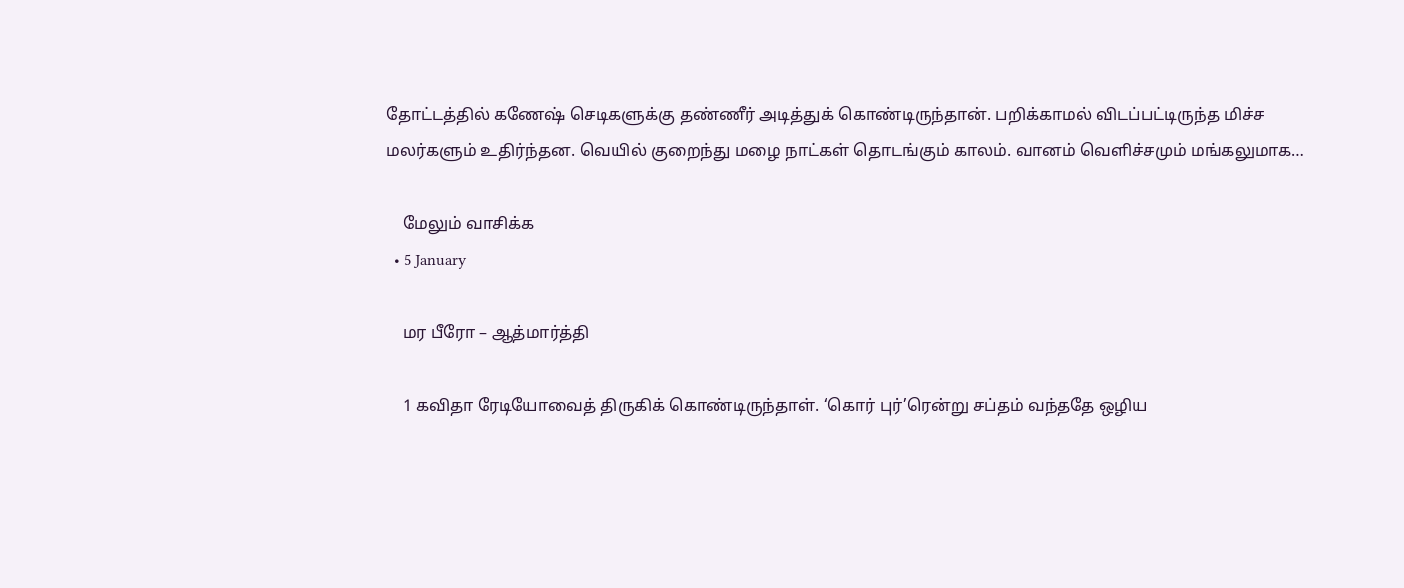தோட்டத்தில் கணேஷ் செடிகளுக்கு தண்ணீர் அடித்துக் கொண்டிருந்தான். பறிக்காமல் விடப்பட்டிருந்த மிச்ச மலர்களும் உதிர்ந்தன. வெயில் குறைந்து மழை நாட்கள் தொடங்கும் காலம். வானம் வெளிச்சமும் மங்கலுமாக…

    மேலும் வாசிக்க
  • 5 January

    மர பீரோ – ஆத்மார்த்தி

    1 கவிதா ரேடியோவைத் திருகிக் கொண்டிருந்தாள். ‘கொர் புர்’ரென்று சப்தம் வந்ததே ஒழிய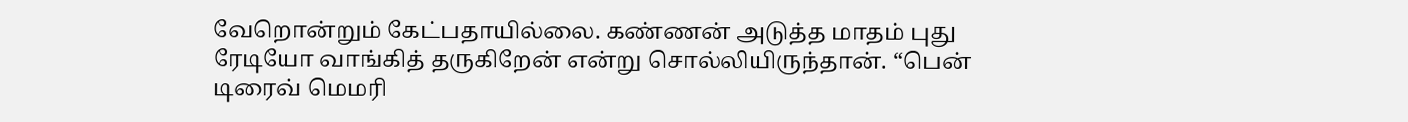வேறொன்றும் கேட்பதாயில்லை. கண்ணன் அடுத்த மாதம் புது ரேடியோ வாங்கித் தருகிறேன் என்று சொல்லியிருந்தான். “பென் டிரைவ் மெமரி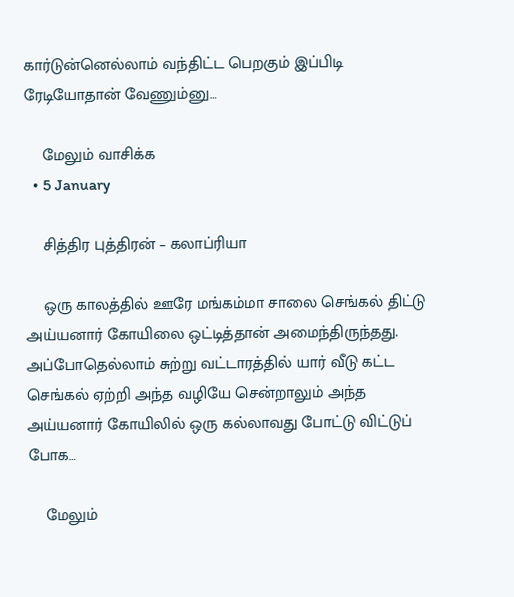கார்டுன்னெல்லாம் வந்திட்ட பெறகும் இப்பிடி ரேடியோதான் வேணும்னு…

    மேலும் வாசிக்க
  • 5 January

    சித்திர புத்திரன் – கலாப்ரியா

    ஒரு காலத்தில் ஊரே மங்கம்மா சாலை செங்கல் திட்டு அய்யனார் கோயிலை ஒட்டித்தான் அமைந்திருந்தது. அப்போதெல்லாம் சுற்று வட்டாரத்தில் யார் வீடு கட்ட செங்கல் ஏற்றி அந்த வழியே சென்றாலும் அந்த அய்யனார் கோயிலில் ஒரு கல்லாவது போட்டு விட்டுப் போக…

    மேலும்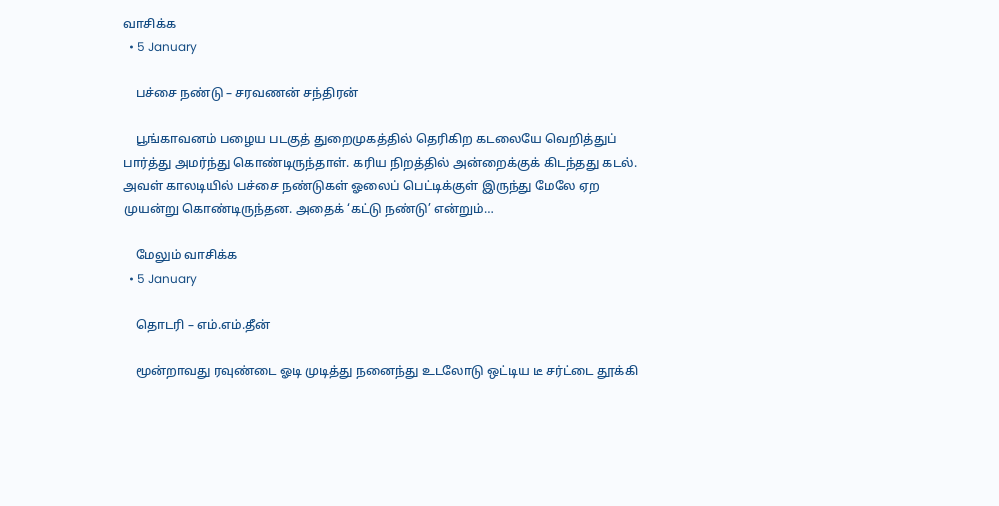வாசிக்க
  • 5 January

    பச்சை நண்டு – சரவணன் சந்திரன்

    பூங்காவனம் பழைய படகுத் துறைமுகத்தில் தெரிகிற கடலையே வெறித்துப் பார்த்து அமர்ந்து கொண்டிருந்தாள். கரிய நிறத்தில் அன்றைக்குக் கிடந்தது கடல். அவள் காலடியில் பச்சை நண்டுகள் ஓலைப் பெட்டிக்குள் இருந்து மேலே ஏற முயன்று கொண்டிருந்தன. அதைக் ‘கட்டு நண்டு’ என்றும்…

    மேலும் வாசிக்க
  • 5 January

    தொடரி – எம்.எம்.தீன்

    மூன்றாவது ரவுண்டை ஓடி முடித்து நனைந்து உடலோடு ஒட்டிய டீ சர்ட்டை தூக்கி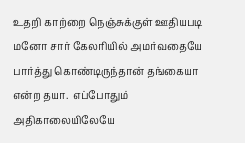உதறி காற்றை நெஞ்சுக்குள் ஊதியபடி மனோ சார் கேலரியில் அமர்வதையே பார்த்து கொண்டிருந்தான் தங்கையா என்ற தயா.  எப்போதும் அதிகாலையிலேயே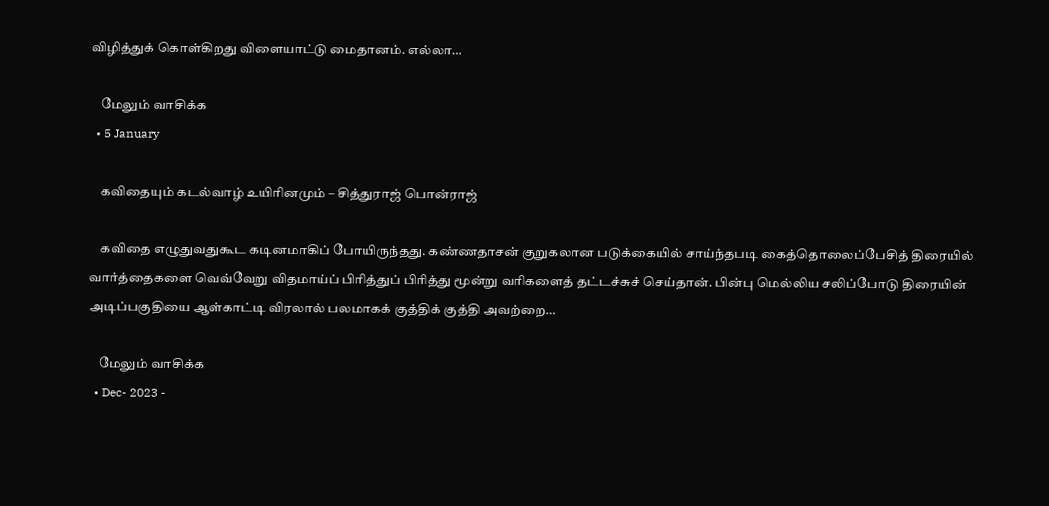விழித்துக் கொள்கிறது விளையாட்டு மைதானம். எல்லா…

    மேலும் வாசிக்க
  • 5 January

    கவிதையும் கடல்வாழ் உயிரினமும் – சித்துராஜ் பொன்ராஜ்

    கவிதை எழுதுவதுகூட கடினமாகிப் போயிருந்தது. கண்ணதாசன் குறுகலான படுக்கையில் சாய்ந்தபடி கைத்தொலைப்பேசித் திரையில் வார்த்தைகளை வெவ்வேறு விதமாய்ப் பிரித்துப் பிரித்து மூன்று வரிகளைத் தட்டச்சுச் செய்தான். பின்பு மெல்லிய சலிப்போடு திரையின் அடிப்பகுதியை ஆள்காட்டி விரலால் பலமாகக் குத்திக் குத்தி அவற்றை…

    மேலும் வாசிக்க
  • Dec- 2023 -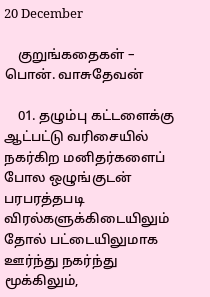20 December

    குறுங்கதைகள் – பொன். வாசுதேவன்

    01. தழும்பு கட்டளைக்கு ஆட்பட்டு வரிசையில் நகர்கிற மனிதர்களைப் போல ஒழுங்குடன் பரபரத்தபடி விரல்களுக்கிடையிலும் தோல் பட்டையிலுமாக ஊர்ந்து நகர்ந்து மூக்கிலும்,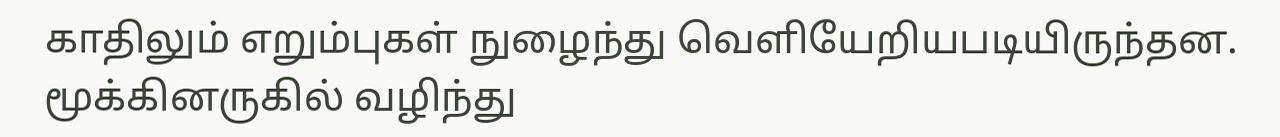காதிலும் எறும்புகள் நுழைந்து வெளியேறியபடியிருந்தன. மூக்கினருகில் வழிந்து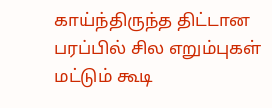காய்ந்திருந்த திட்டான பரப்பில் சில எறும்புகள் மட்டும் கூடி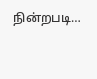நின்றபடி…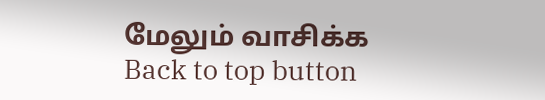மேலும் வாசிக்க
Back to top button